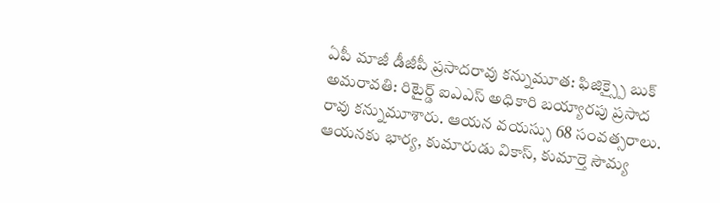ఏపీ మాజీ డీజీపీ ప్రసాదరావు కన్నుమూత: ఫిజిక్స్పై బుక్
అమరావతి: రిటైర్డ్ ఐఎఎస్ అధికారి బయ్యారపు ప్రసాద రావు కన్నుమూశారు. ఆయన వయస్సు 68 సంవత్సరాలు. ఆయనకు భార్య, కుమారుడు వికాస్, కుమార్తె సౌమ్య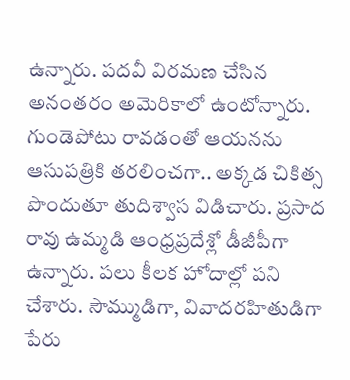ఉన్నారు. పదవీ విరమణ చేసిన అనంతరం అమెరికాలో ఉంటోన్నారు. గుండెపోటు రావడంతో ఆయనను ఆసుపత్రికి తరలించగా.. అక్కడ చికిత్స పొందుతూ తుదిశ్వాస విడిచారు. ప్రసాద రావు ఉమ్మడి ఆంధ్రప్రదేశ్లో డీజీపీగా ఉన్నారు. పలు కీలక హోదాల్లో పని చేశారు. సౌమ్ముడిగా, వివాదరహితుడిగా పేరు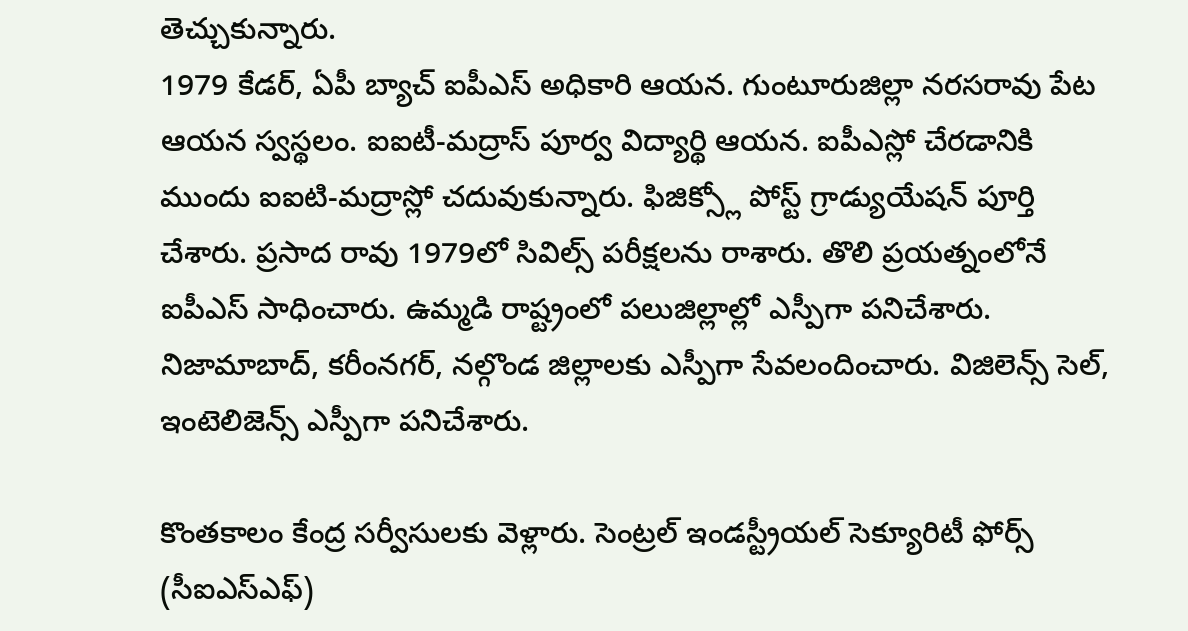తెచ్చుకున్నారు.
1979 కేడర్, ఏపీ బ్యాచ్ ఐపీఎస్ అధికారి ఆయన. గుంటూరుజిల్లా నరసరావు పేట ఆయన స్వస్థలం. ఐఐటీ-మద్రాస్ పూర్వ విద్యార్థి ఆయన. ఐపీఎస్లో చేరడానికి ముందు ఐఐటి-మద్రాస్లో చదువుకున్నారు. ఫిజిక్స్లో పోస్ట్ గ్రాడ్యుయేషన్ పూర్తి చేశారు. ప్రసాద రావు 1979లో సివిల్స్ పరీక్షలను రాశారు. తొలి ప్రయత్నంలోనే ఐపీఎస్ సాధించారు. ఉమ్మడి రాష్ట్రంలో పలుజిల్లాల్లో ఎస్పీగా పనిచేశారు. నిజామాబాద్, కరీంనగర్, నల్గొండ జిల్లాలకు ఎస్పీగా సేవలందించారు. విజిలెన్స్ సెల్, ఇంటెలిజెన్స్ ఎస్పీగా పనిచేశారు.

కొంతకాలం కేంద్ర సర్వీసులకు వెళ్లారు. సెంట్రల్ ఇండస్ట్రీయల్ సెక్యూరిటీ ఫోర్స్ (సీఐఎస్ఎఫ్)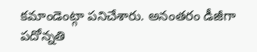కమాండెంట్గా పనిచేశారు. అనంతరం డీజీగా పదోన్నతి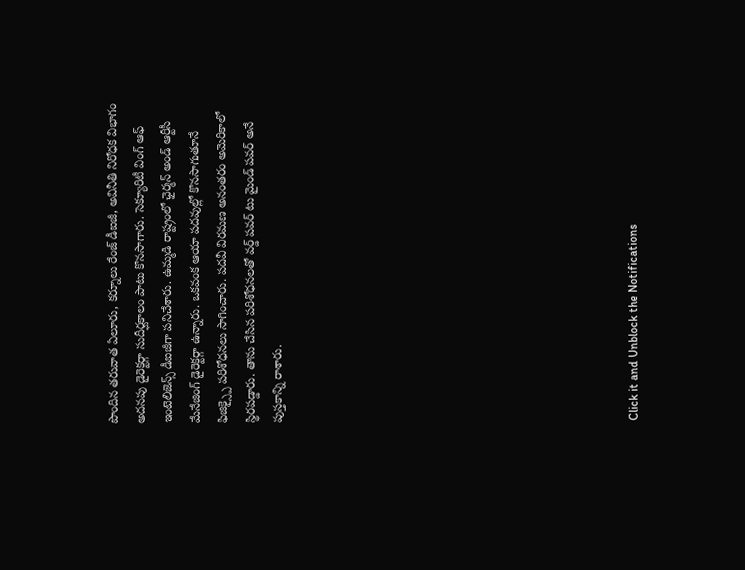పొందిన తరువాత ఏలూరు, కర్నూలు రేంజ్ డీఐజీ, అవినీతి నిరోధక విభాగం అదనపు డైరెక్టర్గా సుదీర్ఘకాలం పాటు కొనసాగారు. సెక్యూరిటీ వింగ్ ఆఫ్ ఇంటెలిజెన్స్ డీఐజీగా పనిచేశారు. ఉమ్మడి రాష్ట్రంలో ఛైర్మన్ అండ్ ఆర్టీసీ మేనేజింగ్ డైరెక్టర్గా ఉన్నారు. ఒకవంక ఆయా పదవుల్లో కొనసాగుతూనే ఫిజిక్స్పై పరిశోధనలు సాగించారు. పదవీ విరమణ అనంతరం అమెరికాలో స్థిరపడ్డారు. తాను చేసిన పరిశోధనలతో వర్డ్ పవర్ టు మైండ్ పవర్ అనే పుస్తకాన్ని రాశారు.












Click it and Unblock the Notifications